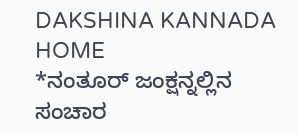DAKSHINA KANNADA
HOME
*ನಂತೂರ್ ಜಂಕ್ಷನ್ನಲ್ಲಿನ ಸಂಚಾರ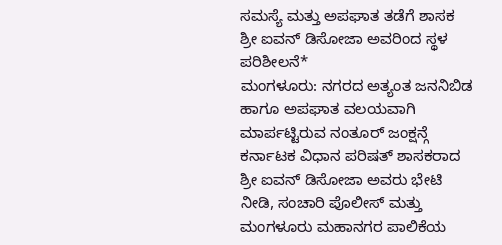ಸಮಸ್ಯೆ ಮತ್ತು ಅಪಘಾತ ತಡೆಗೆ ಶಾಸಕ ಶ್ರೀ ಐವನ್ ಡಿಸೋಜಾ ಅವರಿಂದ ಸ್ಥಳ ಪರಿಶೀಲನೆ*
ಮಂಗಳೂರು: ನಗರದ ಅತ್ಯಂತ ಜನನಿಬಿಡ ಹಾಗೂ ಅಪಘಾತ ವಲಯವಾಗಿ ಮಾರ್ಪಟ್ಟಿರುವ ನಂತೂರ್ ಜಂಕ್ಷನ್ಗೆ ಕರ್ನಾಟಕ ವಿಧಾನ ಪರಿಷತ್ ಶಾಸಕರಾದ ಶ್ರೀ ಐವನ್ ಡಿಸೋಜಾ ಅವರು ಭೇಟಿ ನೀಡಿ, ಸಂಚಾರಿ ಪೊಲೀಸ್ ಮತ್ತು ಮಂಗಳೂರು ಮಹಾನಗರ ಪಾಲಿಕೆಯ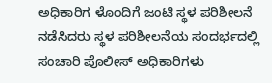ಅಧಿಕಾರಿಗ ಳೊಂದಿಗೆ ಜಂಟಿ ಸ್ಥಳ ಪರಿಶೀಲನೆ ನಡೆಸಿದರು ಸ್ಥಳ ಪರಿಶೀಲನೆಯ ಸಂದರ್ಭದಲ್ಲಿ ಸಂಚಾರಿ ಪೊಲೀಸ್ ಅಧಿಕಾರಿಗಳು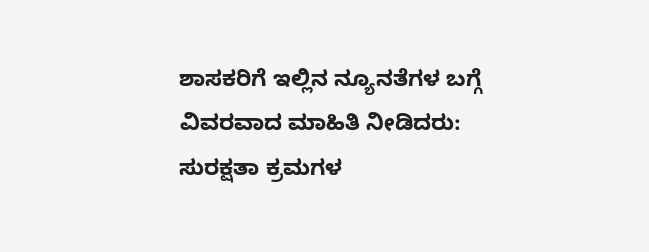ಶಾಸಕರಿಗೆ ಇಲ್ಲಿನ ನ್ಯೂನತೆಗಳ ಬಗ್ಗೆ ವಿವರವಾದ ಮಾಹಿತಿ ನೀಡಿದರು: ಸುರಕ್ಷತಾ ಕ್ರಮಗಳ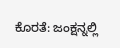ಕೊರತೆ: ಜಂಕ್ಷನ್ನಲ್ಲಿ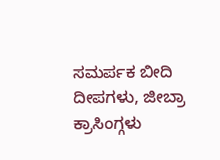ಸಮರ್ಪಕ ಬೀದಿ ದೀಪಗಳು, ಜೀಬ್ರಾ ಕ್ರಾಸಿಂಗ್ಗಳು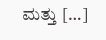ಮತ್ತು […]